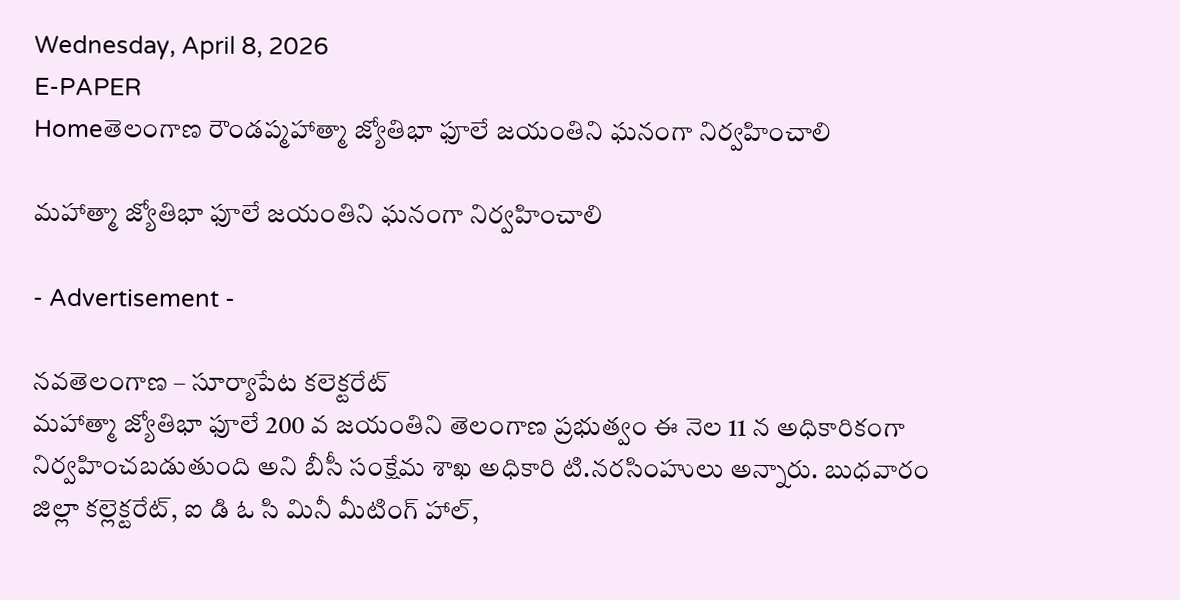Wednesday, April 8, 2026
E-PAPER
Homeతెలంగాణ రౌండప్మహాత్మా జ్యోతిభా ఫూలే జయంతిని ఘనంగా నిర్వహించాలి

మహాత్మా జ్యోతిభా ఫూలే జయంతిని ఘనంగా నిర్వహించాలి

- Advertisement -

నవతెలంగాణ – సూర్యాపేట కలెక్టరేట్
మహాత్మా జ్యోతిభా ఫూలే 200 వ జయంతిని తెలంగాణ ప్రభుత్వం ఈ నెల 11 న అధికారికంగా నిర్వహించబడుతుంది అని బీసీ సంక్షేమ శాఖ అధికారి టి.నరసింహులు అన్నారు. బుధవారం జిల్లా కల్లెక్టరేట్, ఐ డి ఓ సి మినీ మీటింగ్ హాల్,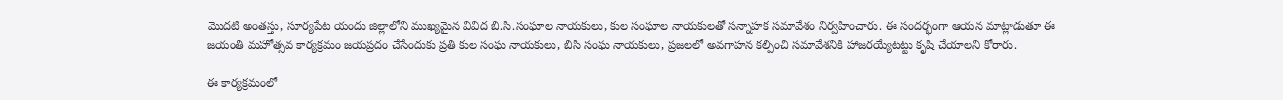మొదటి అంతస్తు, సూర్యపేట యందు జిల్లాలోని ముఖ్యమైన వివిద బి.సి.సంఘాల నాయకులు, కుల సంఘాల నాయకులతో సన్నాహక సమావేశం నిర్వహించారు. ఈ సందర్భంగా ఆయన మాట్లాడుతూ ఈ జయంతి మహోత్సవ కార్యక్రమం జయప్రదం చేసేందుకు ప్రతి కుల సంఘ నాయకులు, బిసి సంఘ నాయకులు, ప్రజలలో అవగాహన కల్పించి సమావేశనికి హాజరయ్యేటట్టు కృషి చేయాలని కోరారు.

ఈ కార్యక్రమంలో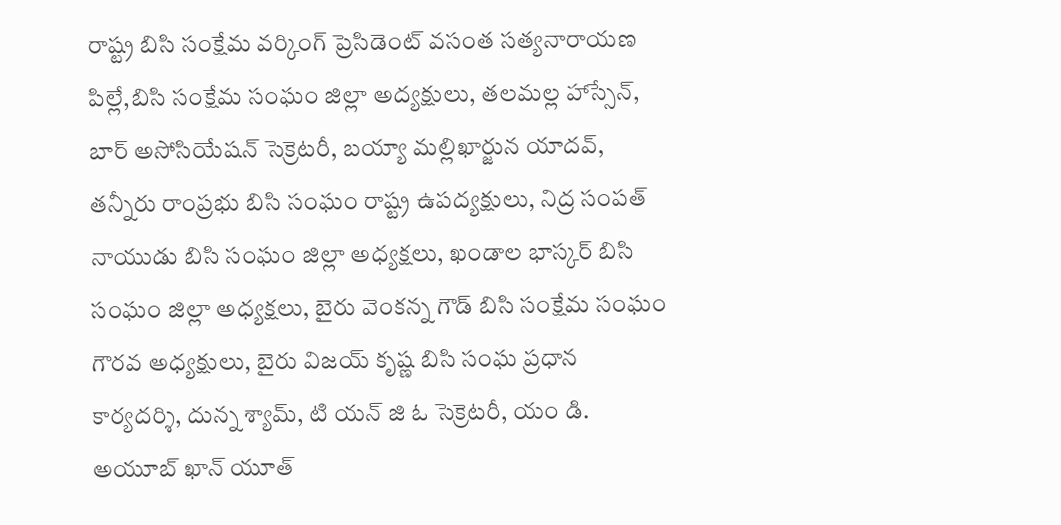రాష్ట్ర బిసి సంక్షేమ వర్కింగ్ ప్రెసిడెంట్ వసంత సత్యనారాయణ పిల్లే,బిసి సంక్షేమ సంఘం జిల్లా అద్యక్షులు, తలమల్ల హాస్సేన్,  బార్ అసోసియేషన్ సెక్రెటరీ, బయ్యా మల్లిఖార్జున యాదవ్, తన్నీరు రాంప్రభు బిసి సంఘం రాష్ట్ర ఉపద్యక్షులు, నిద్ర సంపత్ నాయుడు బిసి సంఘం జిల్లా అధ్యక్షలు, ఖండాల భాస్కర్ బిసి సంఘం జిల్లా అధ్యక్షలు, బైరు వెంకన్న గౌడ్ బిసి సంక్షేమ సంఘం గౌరవ అధ్యక్షులు, బైరు విజయ్ కృష్ణ బిసి సంఘ ప్రధాన కార్యదర్శి, దున్న శ్యామ్, టి యన్ జి ఓ సెక్రెటరీ, యం డి. అయూబ్ ఖాన్ యూత్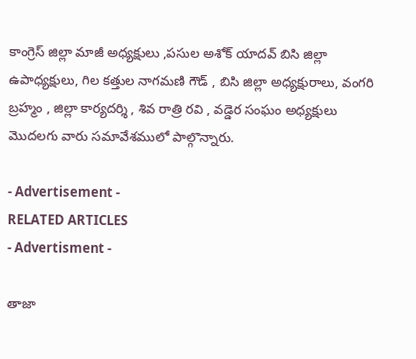కాంగ్రెస్ జిల్లా మాజీ అధ్యక్షులు ,పసుల అశోక్ యాదవ్ బిసి జిల్లా ఉపాధ్యక్షులు, గిల కత్తుల నాగమణి గౌడ్ , బిసి జిల్లా అధ్యక్షురాలు, వంగరి బ్రహ్మం , జిల్లా కార్యదర్శి , శివ రాత్రి రవి , వడ్డెర సంఘం అధ్యక్షులు మొదలగు వారు సమావేశములో పాల్గొన్నారు.

- Advertisement -
RELATED ARTICLES
- Advertisment -

తాజా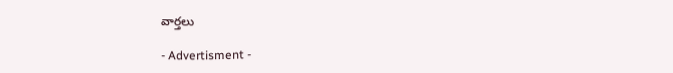వార్తలు

- Advertisment -